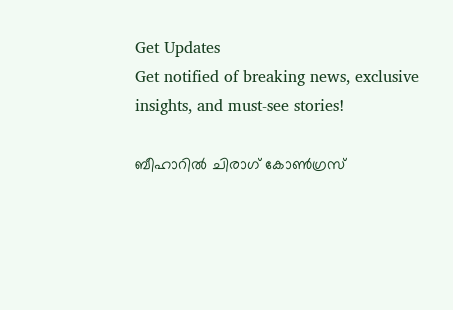Get Updates
Get notified of breaking news, exclusive insights, and must-see stories!

ബീഹാറില്‍ ചിരാഗ് കോണ്‍ഗ്രസ്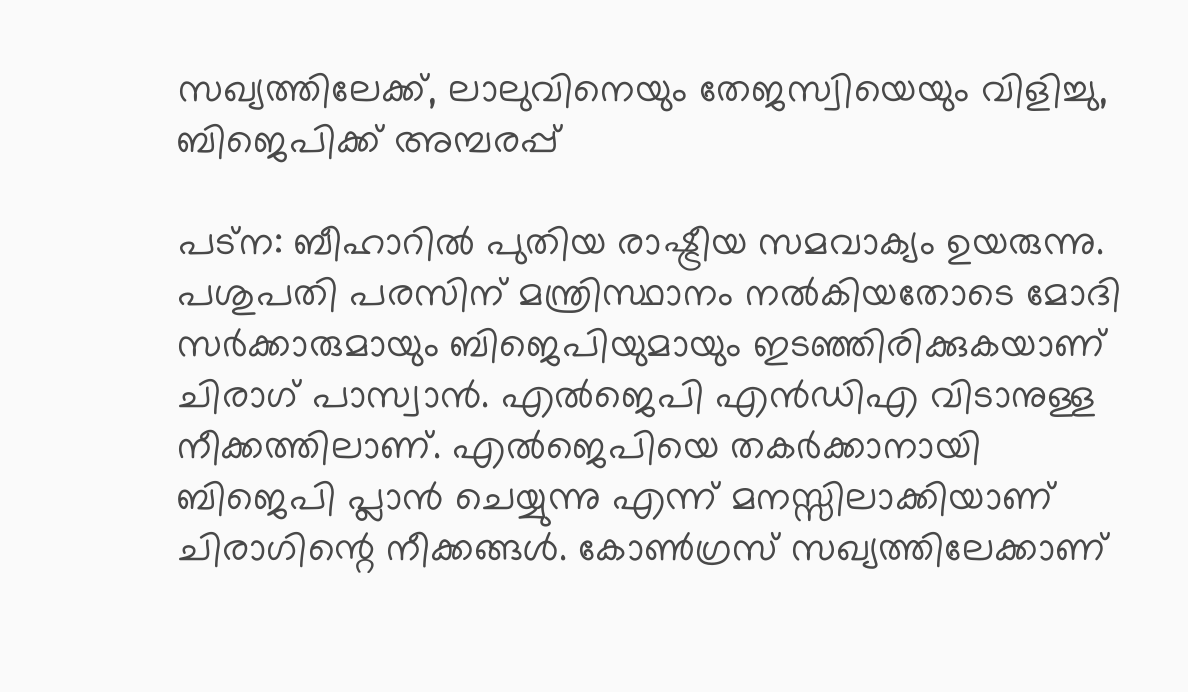സഖ്യത്തിലേക്ക്, ലാലുവിനെയും തേജസ്വിയെയും വിളിച്ചു, ബിജെപിക്ക് അമ്പരപ്പ്

പട്‌ന: ബീഹാറില്‍ പുതിയ രാഷ്ട്രീയ സമവാക്യം ഉയരുന്നു. പശുപതി പരസിന് മന്ത്രിസ്ഥാനം നല്‍കിയതോടെ മോദി സര്‍ക്കാരുമായും ബിജെപിയുമായും ഇടഞ്ഞിരിക്കുകയാണ് ചിരാഗ് പാസ്വാന്‍. എല്‍ജെപി എന്‍ഡിഎ വിടാനുള്ള നീക്കത്തിലാണ്. എല്‍ജെപിയെ തകര്‍ക്കാനായി ബിജെപി പ്ലാന്‍ ചെയ്യുന്നു എന്ന് മനസ്സിലാക്കിയാണ് ചിരാഗിന്റെ നീക്കങ്ങള്‍. കോണ്‍ഗ്രസ് സഖ്യത്തിലേക്കാണ്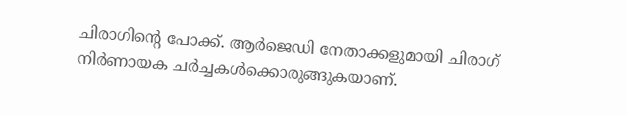ചിരാഗിന്റെ പോക്ക്. ആര്‍ജെഡി നേതാക്കളുമായി ചിരാഗ് നിര്‍ണായക ചര്‍ച്ചകള്‍ക്കൊരുങ്ങുകയാണ്.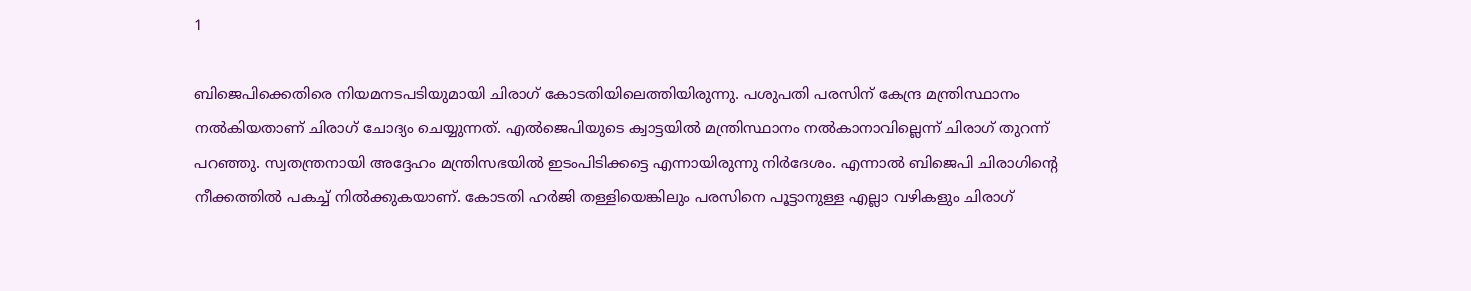1

ബിജെപിക്കെതിരെ നിയമനടപടിയുമായി ചിരാഗ് കോടതിയിലെത്തിയിരുന്നു. പശുപതി പരസിന് കേന്ദ്ര മന്ത്രിസ്ഥാനം നല്‍കിയതാണ് ചിരാഗ് ചോദ്യം ചെയ്യുന്നത്. എല്‍ജെപിയുടെ ക്വാട്ടയില്‍ മന്ത്രിസ്ഥാനം നല്‍കാനാവില്ലെന്ന് ചിരാഗ് തുറന്ന് പറഞ്ഞു. സ്വതന്ത്രനായി അദ്ദേഹം മന്ത്രിസഭയില്‍ ഇടംപിടിക്കട്ടെ എന്നായിരുന്നു നിര്‍ദേശം. എന്നാല്‍ ബിജെപി ചിരാഗിന്റെ നീക്കത്തില്‍ പകച്ച് നില്‍ക്കുകയാണ്. കോടതി ഹര്‍ജി തള്ളിയെങ്കിലും പരസിനെ പൂട്ടാനുള്ള എല്ലാ വഴികളും ചിരാഗ്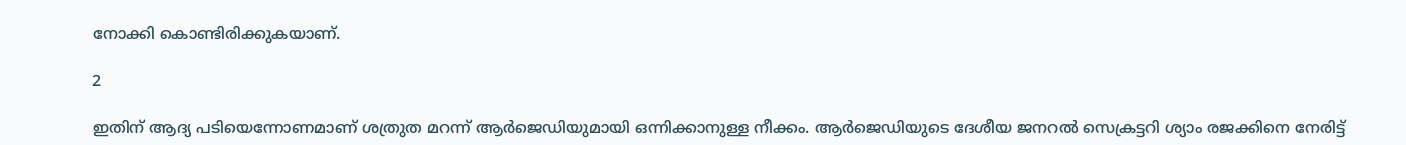നോക്കി കൊണ്ടിരിക്കുകയാണ്.

2

ഇതിന് ആദ്യ പടിയെന്നോണമാണ് ശത്രുത മറന്ന് ആര്‍ജെഡിയുമായി ഒന്നിക്കാനുള്ള നീക്കം. ആര്‍ജെഡിയുടെ ദേശീയ ജനറല്‍ സെക്രട്ടറി ശ്യാം രജക്കിനെ നേരിട്ട്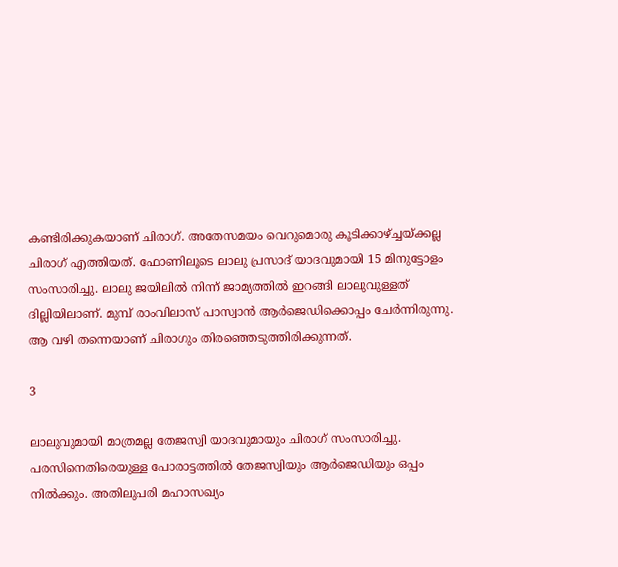കണ്ടിരിക്കുകയാണ് ചിരാഗ്. അതേസമയം വെറുമൊരു കൂടിക്കാഴ്ച്ചയ്ക്കല്ല ചിരാഗ് എത്തിയത്. ഫോണിലൂടെ ലാലു പ്രസാദ് യാദവുമായി 15 മിനുട്ടോളം സംസാരിച്ചു. ലാലു ജയിലില്‍ നിന്ന് ജാമ്യത്തില്‍ ഇറങ്ങി ലാലുവുള്ളത് ദില്ലിയിലാണ്. മുമ്പ് രാംവിലാസ് പാസ്വാന്‍ ആര്‍ജെഡിക്കൊപ്പം ചേര്‍ന്നിരുന്നു. ആ വഴി തന്നെയാണ് ചിരാഗും തിരഞ്ഞെടുത്തിരിക്കുന്നത്.

3

ലാലുവുമായി മാത്രമല്ല തേജസ്വി യാദവുമായും ചിരാഗ് സംസാരിച്ചു. പരസിനെതിരെയുള്ള പോരാട്ടത്തില്‍ തേജസ്വിയും ആര്‍ജെഡിയും ഒപ്പം നില്‍ക്കും. അതിലുപരി മഹാസഖ്യം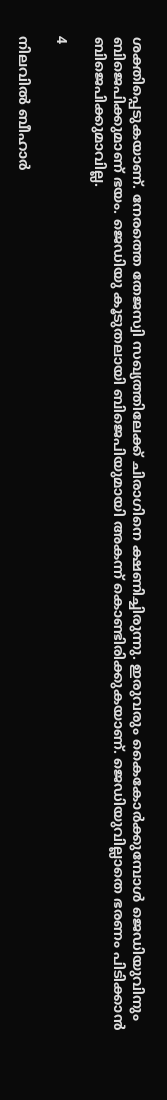ശക്തിപ്പെടുകയാണ്. നേരത്തെ തേജസ്വി സഖ്യത്തിലേക്ക് ചിരാഗിനെ ക്ഷണിച്ചിരുന്നു. ഇരുവരും കൈകോര്‍ക്കുമ്പോള്‍ ജെഡിയുവിനും ബിജെപിക്കുമാണ് ഭയം. ജെഡിയു കൂടുതലായി ബിജെപിയുമായി അകന്ന് കൊണ്ടിരിക്കുകയാണ്. ജെഡിയുവില്ലാതെ ഭരണം പിടിക്കാന്‍ ബിജെപിക്കുമാവില്ല.

4

നിലവില്‍ ബീഹാര്‍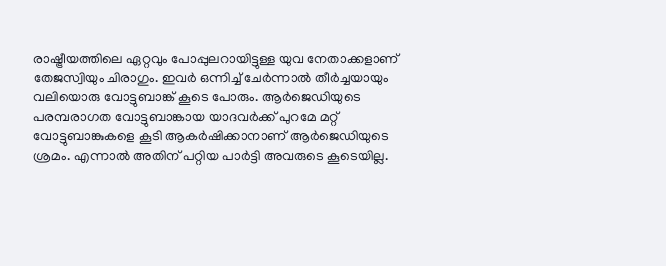രാഷ്ട്രീയത്തിലെ ഏറ്റവും പോപ്പുലറായിട്ടുള്ള യുവ നേതാക്കളാണ് തേജസ്വിയും ചിരാഗും. ഇവര്‍ ഒന്നിച്ച് ചേര്‍ന്നാല്‍ തീര്‍ച്ചയായും വലിയൊരു വോട്ടുബാങ്ക് കൂടെ പോരും. ആര്‍ജെഡിയുടെ പരമ്പരാഗത വോട്ടുബാങ്കായ യാദവര്‍ക്ക് പുറമേ മറ്റ് വോട്ടുബാങ്കുകളെ കൂടി ആകര്‍ഷിക്കാനാണ് ആര്‍ജെഡിയുടെ ശ്രമം. എന്നാല്‍ അതിന് പറ്റിയ പാര്‍ട്ടി അവരുടെ കൂടെയില്ല.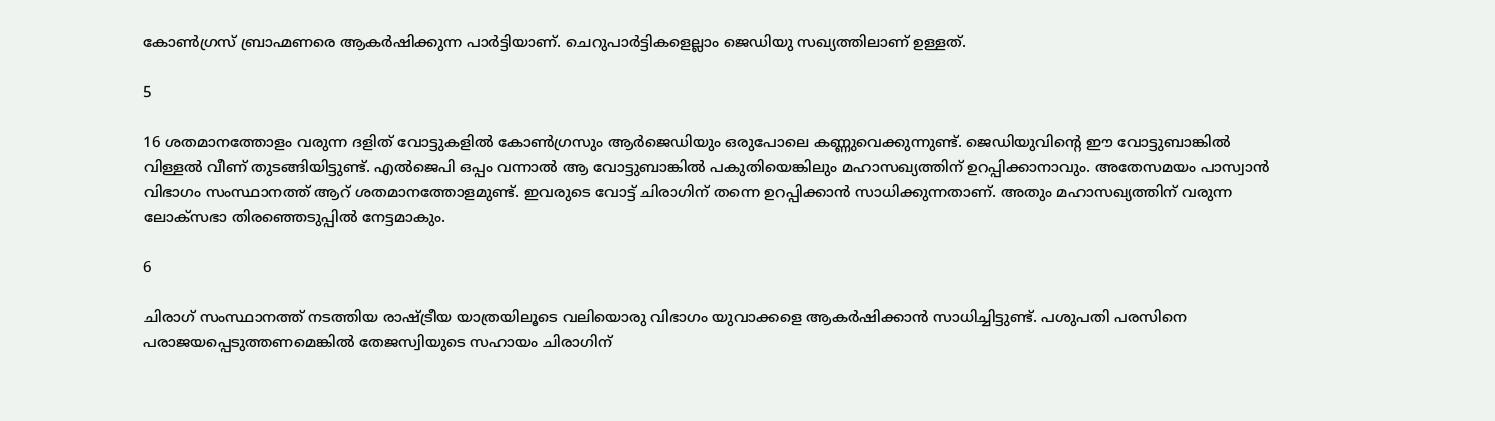കോണ്‍ഗ്രസ് ബ്രാഹ്മണരെ ആകര്‍ഷിക്കുന്ന പാര്‍ട്ടിയാണ്. ചെറുപാര്‍ട്ടികളെല്ലാം ജെഡിയു സഖ്യത്തിലാണ് ഉള്ളത്.

5

16 ശതമാനത്തോളം വരുന്ന ദളിത് വോട്ടുകളില്‍ കോണ്‍ഗ്രസും ആര്‍ജെഡിയും ഒരുപോലെ കണ്ണുവെക്കുന്നുണ്ട്. ജെഡിയുവിന്റെ ഈ വോട്ടുബാങ്കില്‍ വിള്ളല്‍ വീണ് തുടങ്ങിയിട്ടുണ്ട്. എല്‍ജെപി ഒപ്പം വന്നാല്‍ ആ വോട്ടുബാങ്കില്‍ പകുതിയെങ്കിലും മഹാസഖ്യത്തിന് ഉറപ്പിക്കാനാവും. അതേസമയം പാസ്വാന്‍ വിഭാഗം സംസ്ഥാനത്ത് ആറ് ശതമാനത്തോളമുണ്ട്. ഇവരുടെ വോട്ട് ചിരാഗിന് തന്നെ ഉറപ്പിക്കാന്‍ സാധിക്കുന്നതാണ്. അതും മഹാസഖ്യത്തിന് വരുന്ന ലോക്‌സഭാ തിരഞ്ഞെടുപ്പില്‍ നേട്ടമാകും.

6

ചിരാഗ് സംസ്ഥാനത്ത് നടത്തിയ രാഷ്ട്രീയ യാത്രയിലൂടെ വലിയൊരു വിഭാഗം യുവാക്കളെ ആകര്‍ഷിക്കാന്‍ സാധിച്ചിട്ടുണ്ട്. പശുപതി പരസിനെ പരാജയപ്പെടുത്തണമെങ്കില്‍ തേജസ്വിയുടെ സഹായം ചിരാഗിന്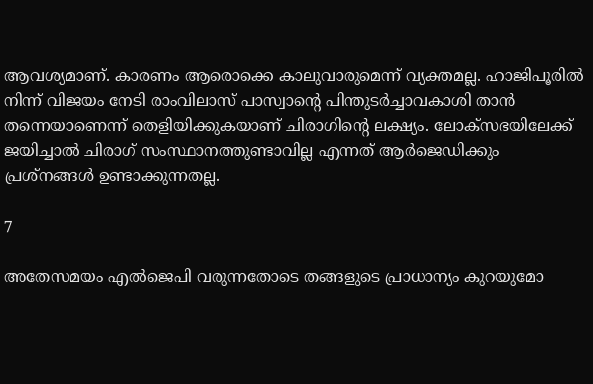ആവശ്യമാണ്. കാരണം ആരൊക്കെ കാലുവാരുമെന്ന് വ്യക്തമല്ല. ഹാജിപൂരില്‍ നിന്ന് വിജയം നേടി രാംവിലാസ് പാസ്വാന്റെ പിന്തുടര്‍ച്ചാവകാശി താന്‍ തന്നെയാണെന്ന് തെളിയിക്കുകയാണ് ചിരാഗിന്റെ ലക്ഷ്യം. ലോക്‌സഭയിലേക്ക് ജയിച്ചാല്‍ ചിരാഗ് സംസ്ഥാനത്തുണ്ടാവില്ല എന്നത് ആര്‍ജെഡിക്കും പ്രശ്‌നങ്ങള്‍ ഉണ്ടാക്കുന്നതല്ല.

7

അതേസമയം എല്‍ജെപി വരുന്നതോടെ തങ്ങളുടെ പ്രാധാന്യം കുറയുമോ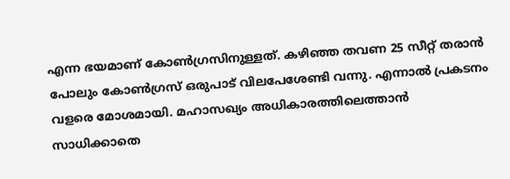എന്ന ഭയമാണ് കോണ്‍ഗ്രസിനുള്ളത്. കഴിഞ്ഞ തവണ 25 സീറ്റ് തരാന്‍ പോലും കോണ്‍ഗ്രസ് ഒരുപാട് വിലപേശേണ്ടി വന്നു. എന്നാല്‍ പ്രകടനം വളരെ മോശമായി. മഹാസഖ്യം അധികാരത്തിലെത്താന്‍ സാധിക്കാതെ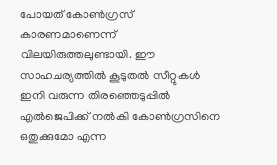പോയത് കോണ്‍ഗ്രസ് കാരണമാണെന്ന് വിലയിരുത്തലുണ്ടായി. ഈ സാഹചര്യത്തില്‍ കൂടുതല്‍ സീറ്റുകള്‍ ഇനി വരുന്ന തിരഞ്ഞെടുപ്പില്‍ എല്‍ജെപിക്ക് നല്‍കി കോണ്‍ഗ്രസിനെ ഒതുക്കുമോ എന്ന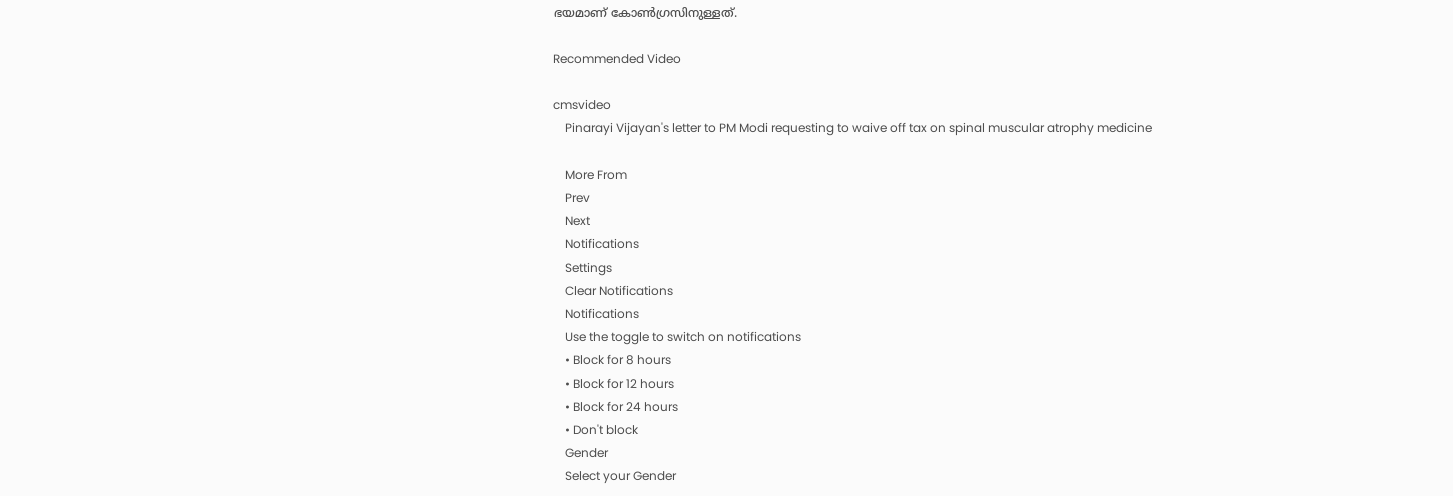ഭയമാണ് കോണ്‍ഗ്രസിനുള്ളത്.

Recommended Video

cmsvideo
    Pinarayi Vijayan's letter to PM Modi requesting to waive off tax on spinal muscular atrophy medicine

    More From
    Prev
    Next
    Notifications
    Settings
    Clear Notifications
    Notifications
    Use the toggle to switch on notifications
    • Block for 8 hours
    • Block for 12 hours
    • Block for 24 hours
    • Don't block
    Gender
    Select your Gender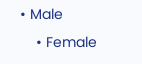• Male
    • Female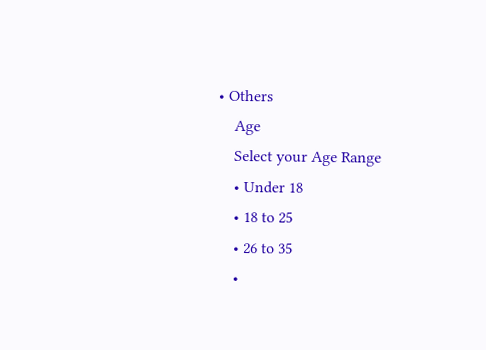• Others
    Age
    Select your Age Range
    • Under 18
    • 18 to 25
    • 26 to 35
    •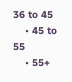36 to 45
    • 45 to 55
    • 55+